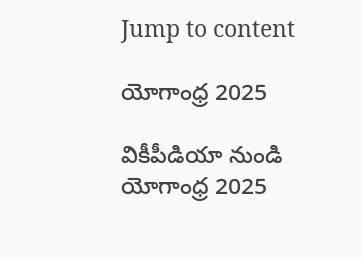Jump to content

యోగాంధ్ర 2025

వికీపీడియా నుండి
యోగాంధ్ర 2025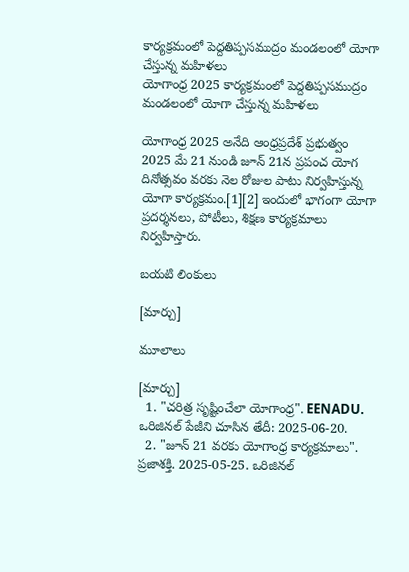కార్యక్రమంలో పెద్దతిప్పసముద్రం మండలంలో యోగా చేస్తున్న మహిళలు
యోగాంధ్ర 2025 కార్యక్రమంలో పెద్దతిప్పసముద్రం మండలంలో యోగా చేస్తున్న మహిళలు

యోగాంధ్ర 2025 అనేది ఆంధ్రప్రదేశ్ ప్రభుత్వం 2025 మే 21 నుండి జూన్ 21న ప్రపంచ యోగ దినోత్సవం వరకు నెల రోజుల పాటు నిర్వహిస్తున్న యోగా కార్యక్రమం.[1][2] ఇందులో భాగంగా యోగా ప్రదర్శనలు, పోటీలు, శిక్షణ కార్యక్రమాలు నిర్వహిస్తారు.

బయటి లింకులు

[మార్చు]

మూలాలు

[మార్చు]
  1. "చరిత్ర సృష్టించేలా యోగాంధ్ర". EENADU. ఒరిజినల్ పేజీని చూసిన తేదీ: 2025-06-20.
  2. "జూన్‌ 21 వరకు యోగాంధ్ర కార్యక్రమాలు". ప్రజాశక్తి. 2025-05-25. ఒరిజినల్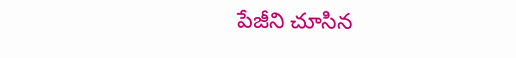పేజీని చూసిన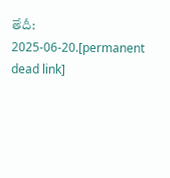తేదీ: 2025-06-20.[permanent dead link]